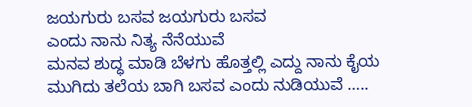ಜಯಗುರು ಬಸವ ಜಯಗುರು ಬಸವ
ಎಂದು ನಾನು ನಿತ್ಯ ನೆನೆಯುವೆ
ಮನವ ಶುದ್ಧ ಮಾಡಿ ಬೆಳಗು ಹೊತ್ತಲ್ಲಿ ಎದ್ದು ನಾನು ಕೈಯ ಮುಗಿದು ತಲೆಯ ಬಾಗಿ ಬಸವ ಎಂದು ನುಡಿಯುವೆ …..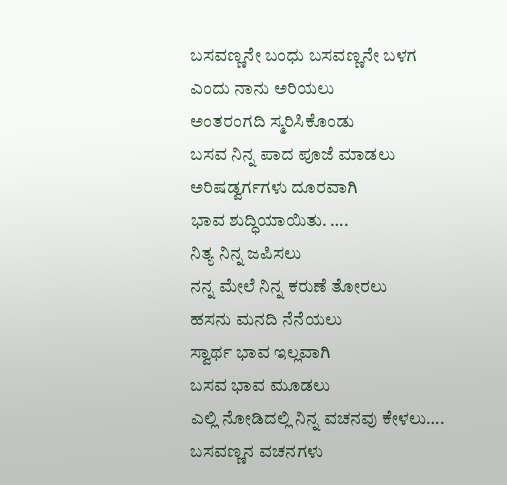ಬಸವಣ್ಣನೇ ಬಂಧು ಬಸವಣ್ಣನೇ ಬಳಗ
ಎಂದು ನಾನು ಅರಿಯಲು
ಅಂತರಂಗದಿ ಸ್ಮರಿಸಿಕೊಂಡು
ಬಸವ ನಿನ್ನ ಪಾದ ಪೂಜೆ ಮಾಡಲು
ಅರಿಷಡ್ವರ್ಗಗಳು ದೂರವಾಗಿ
ಭಾವ ಶುದ್ಧಿಯಾಯಿತು. ….
ನಿತ್ಯ ನಿನ್ನ ಜಪಿಸಲು
ನನ್ನ ಮೇಲೆ ನಿನ್ನ ಕರುಣೆ ತೋರಲು
ಹಸನು ಮನದಿ ನೆನೆಯಲು
ಸ್ವಾರ್ಥ ಭಾವ ಇಲ್ಲವಾಗಿ
ಬಸವ ಭಾವ ಮೂಡಲು
ಎಲ್ಲಿ ನೋಡಿದಲ್ಲಿ ನಿನ್ನ ವಚನವು ಕೇಳಲು….
ಬಸವಣ್ಣನ ವಚನಗಳು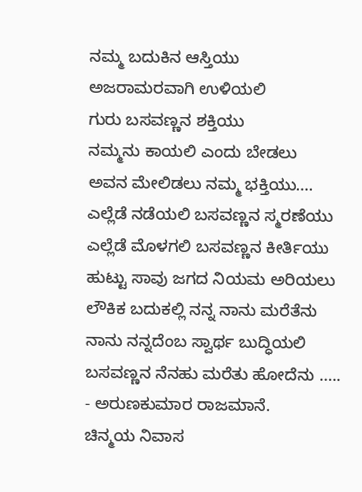ನಮ್ಮ ಬದುಕಿನ ಆಸ್ತಿಯು
ಅಜರಾಮರವಾಗಿ ಉಳಿಯಲಿ
ಗುರು ಬಸವಣ್ಣನ ಶಕ್ತಿಯು
ನಮ್ಮನು ಕಾಯಲಿ ಎಂದು ಬೇಡಲು
ಅವನ ಮೇಲಿಡಲು ನಮ್ಮ ಭಕ್ತಿಯು….
ಎಲ್ಲೆಡೆ ನಡೆಯಲಿ ಬಸವಣ್ಣನ ಸ್ಮರಣೆಯು
ಎಲ್ಲೆಡೆ ಮೊಳಗಲಿ ಬಸವಣ್ಣನ ಕೀರ್ತಿಯು
ಹುಟ್ಟು ಸಾವು ಜಗದ ನಿಯಮ ಅರಿಯಲು
ಲೌಕಿಕ ಬದುಕಲ್ಲಿ ನನ್ನ ನಾನು ಮರೆತೆನು
ನಾನು ನನ್ನದೆಂಬ ಸ್ವಾರ್ಥ ಬುದ್ಧಿಯಲಿ
ಬಸವಣ್ಣನ ನೆನಹು ಮರೆತು ಹೋದೆನು …..
- ಅರುಣಕುಮಾರ ರಾಜಮಾನೆ.
ಚಿನ್ಮಯ ನಿವಾಸ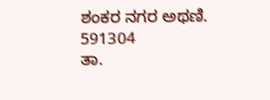ಶಂಕರ ನಗರ ಅಥಣಿ.
591304
ತಾ.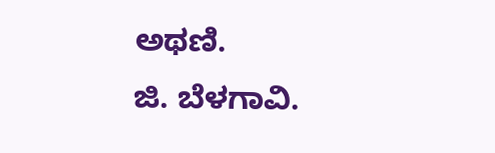ಅಥಣಿ.
ಜಿ. ಬೆಳಗಾವಿ.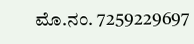ಮೊ.ನಂ. 7259229697